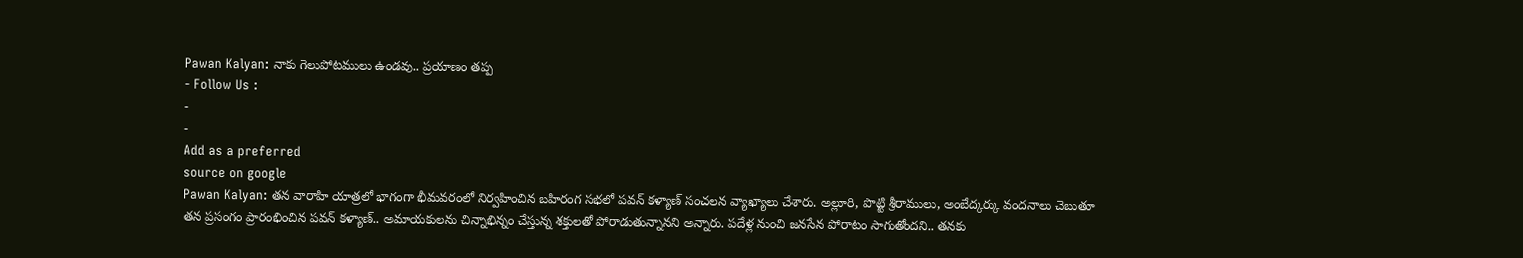Pawan Kalyan: నాకు గెలుపోటములు ఉండవు.. ప్రయాణం తప్ప
- Follow Us :
-
-
Add as a preferred
source on google
Pawan Kalyan: తన వారాహి యాత్రలో భాగంగా భీమవరంలో నిర్వహించిన బహిరంగ సభలో పవన్ కళ్యాణ్ సంచలన వ్యాఖ్యాలు చేశారు. అల్లూరి, పొట్టి శ్రీరాములు, అంబేద్కర్కు వందనాలు చెబుతూ తన ప్రసంగం ప్రారంభించిన పవన్ కళ్యాణ్.. అమాయకులను చిన్నాభిన్నం చేస్తున్న శక్తులతో పోరాడుతున్నానని అన్నారు. పదేళ్ల నుంచి జనసేన పోరాటం సాగుతోందని.. తనకు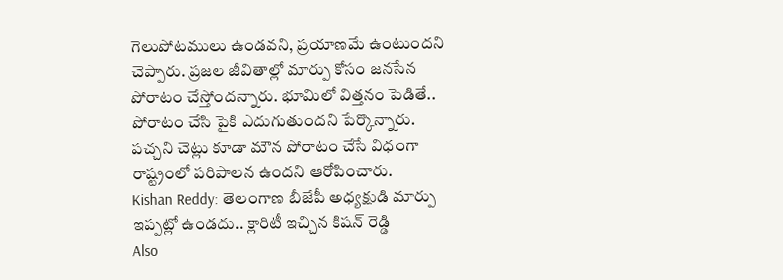గెలుపోటములు ఉండవని, ప్రయాణమే ఉంటుందని చెప్పారు. ప్రజల జీవితాల్లో మార్పు కోసం జనసేన పోరాటం చేస్తోందన్నారు. భూమిలో విత్తనం పెడితే.. పోరాటం చేసి పైకి ఎదుగుతుందని పేర్కొన్నారు. పచ్చని చెట్లు కూడా మౌన పోరాటం చేసే విధంగా రాష్ట్రంలో పరిపాలన ఉందని ఆరోపించారు.
Kishan Reddy: తెలంగాణ బీజేపీ అధ్యక్షుడి మార్పు ఇప్పట్లో ఉండదు.. క్లారిటీ ఇచ్చిన కిషన్ రెడ్డి
Also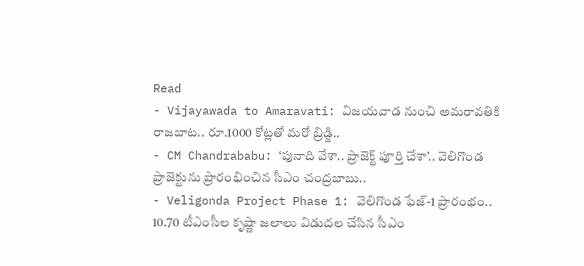Read
- Vijayawada to Amaravati: విజయవాడ నుంచి అమరావతికి రాజబాట.. రూ.1000 కోట్లతో మరో బ్రిడ్జి..
- CM Chandrababu: ‘పునాది వేశా.. ప్రాజెక్ట్ పూర్తి చేశా’.. వెలిగొండ ప్రాజెక్టును ప్రారంభించిన సీఎం చంద్రబాబు..
- Veligonda Project Phase 1: వెలిగొండ ఫేజ్-1 ప్రారంభం.. 10.70 టీఎంసీల కృష్ణా జలాలు విడుదల చేసిన సీఎం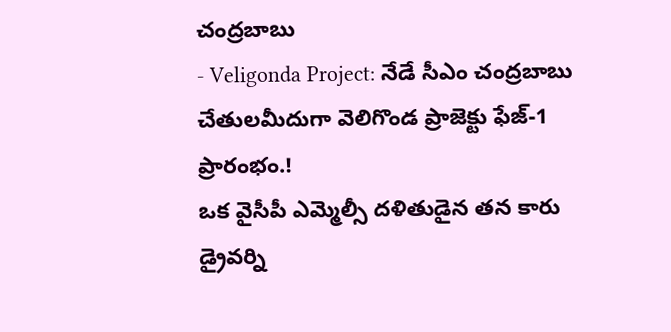చంద్రబాబు
- Veligonda Project: నేడే సీఎం చంద్రబాబు చేతులమీదుగా వెలిగొండ ప్రాజెక్టు ఫేజ్-1 ప్రారంభం.!
ఒక వైసీపీ ఎమ్మెల్సీ దళితుడైన తన కారు డ్రైవర్ని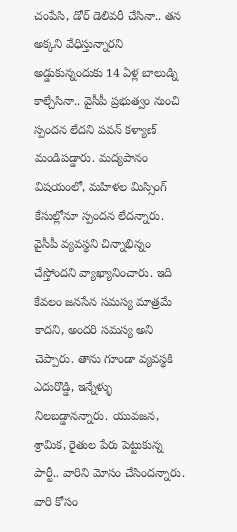చంపేసి, డోర్ డెలివరీ చేసినా.. తన అక్కని వేధిస్తున్నారని అడ్డుకున్నందుకు 14 ఏళ్ల బాలుడ్ని కాల్చేసినా.. వైసీపీ ప్రభుత్వం నుంచి స్పందన లేదని పవన్ కళ్యాణ్ మండిపడ్డారు. మద్యపానం విషయంలో, మహిళల మిస్సింగ్ కేసుల్లోనూ స్పందన లేదన్నారు. వైసీపీ వ్యవస్థని చిన్నాభిన్నం చేస్తోందని వ్యాఖ్యానించారు. ఇది కేవలం జనసేన సమస్య మాత్రమే కాదని, అందరి సమస్య అని చెప్పారు. తాను గూండా వ్యవస్థకి ఎదురొడ్డి, ఇన్నేళ్ళు నిలబడ్డానన్నారు. యువజన, శ్రామిక, రైతుల పేరు పెట్టుకున్న పార్టీ.. వారిని మోసం చేసిందన్నారు. వారి కోసం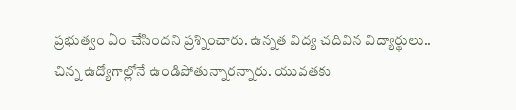ప్రభుత్వం ఏం చేసిందని ప్రశ్నించారు. ఉన్నత విద్య చదివిన విద్యార్థులు.. చిన్న ఉద్యోగాల్లోనే ఉండిపోతున్నారన్నారు. యువతకు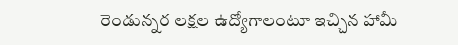రెండున్నర లక్షల ఉద్యోగాలంటూ ఇచ్చిన హామీ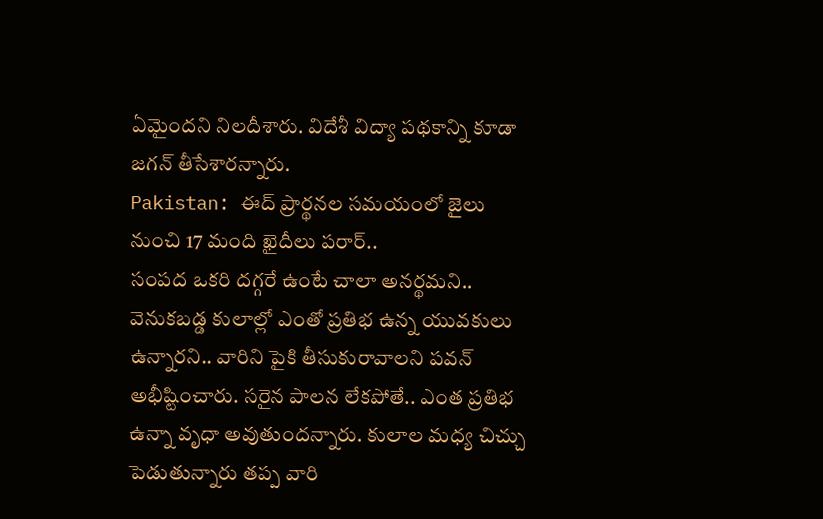ఏమైందని నిలదీశారు. విదేశీ విద్యా పథకాన్ని కూడా జగన్ తీసేశారన్నారు.
Pakistan: ఈద్ ప్రార్థనల సమయంలో జైలు నుంచి 17 మంది ఖైదీలు పరార్..
సంపద ఒకరి దగ్గరే ఉంటే చాలా అనర్థమని.. వెనుకబడ్డ కులాల్లో ఎంతో ప్రతిభ ఉన్న యువకులు ఉన్నారని.. వారిని పైకి తీసుకురావాలని పవన్ అభీష్టించారు. సరైన పాలన లేకపోతే.. ఎంత ప్రతిభ ఉన్నా వృధా అవుతుందన్నారు. కులాల మధ్య చిచ్చు పెడుతున్నారు తప్ప వారి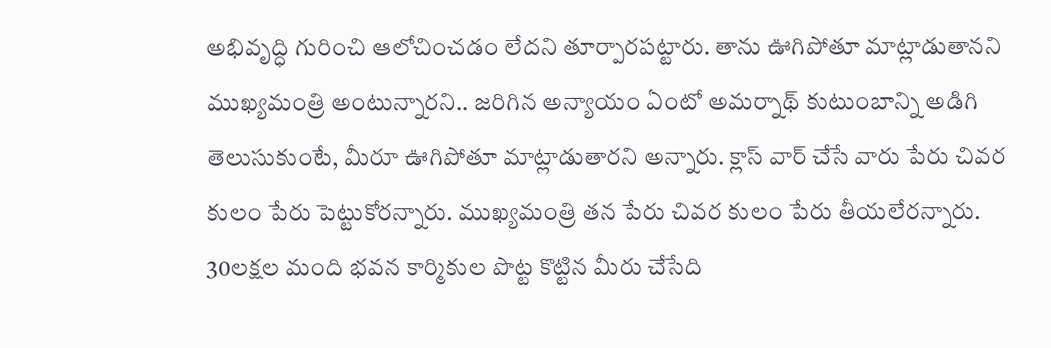అభివృద్ధి గురించి ఆలోచించడం లేదని తూర్పారపట్టారు. తాను ఊగిపోతూ మాట్లాడుతానని ముఖ్యమంత్రి అంటున్నారని.. జరిగిన అన్యాయం ఏంటో అమర్నాథ్ కుటుంబాన్ని అడిగి తెలుసుకుంటే, మీరూ ఊగిపోతూ మాట్లాడుతారని అన్నారు. క్లాస్ వార్ చేసే వారు పేరు చివర కులం పేరు పెట్టుకోరన్నారు. ముఖ్యమంత్రి తన పేరు చివర కులం పేరు తీయలేరన్నారు. 30లక్షల మంది భవన కార్మికుల పొట్ట కొట్టిన మీరు చేసేది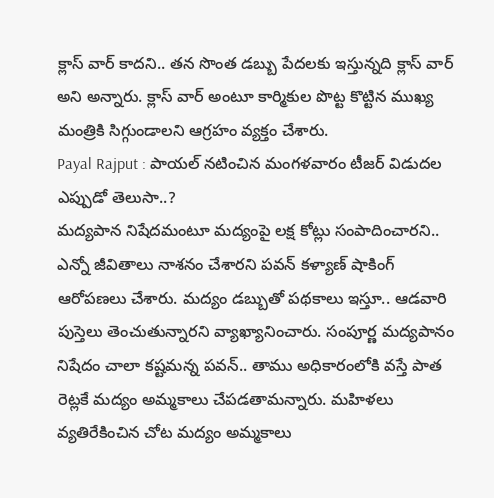క్లాస్ వార్ కాదని.. తన సొంత డబ్బు పేదలకు ఇస్తున్నది క్లాస్ వార్ అని అన్నారు. క్లాస్ వార్ అంటూ కార్మికుల పొట్ట కొట్టిన ముఖ్య మంత్రికి సిగ్గుండాలని ఆగ్రహం వ్యక్తం చేశారు.
Payal Rajput : పాయల్ నటించిన మంగళవారం టీజర్ విడుదల ఎప్పుడో తెలుసా..?
మద్యపాన నిషేదమంటూ మద్యంపై లక్ష కోట్లు సంపాదించారని.. ఎన్నో జీవితాలు నాశనం చేశారని పవన్ కళ్యాణ్ షాకింగ్ ఆరోపణలు చేశారు. మద్యం డబ్బుతో పథకాలు ఇస్తూ.. ఆడవారి పుస్తెలు తెంచుతున్నారని వ్యాఖ్యానించారు. సంపూర్ణ మద్యపానం నిషేదం చాలా కష్టమన్న పవన్.. తాము అధికారంలోకి వస్తే పాత రెట్లకే మద్యం అమ్మకాలు చేపడతామన్నారు. మహిళలు వ్యతిరేకించిన చోట మద్యం అమ్మకాలు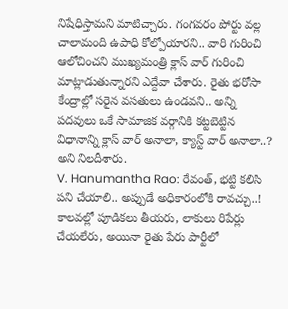నిషేధిస్తామని మాటిచ్చారు. గంగవరం పోర్టు వల్ల చాలామంది ఉపాధి కోల్పోయారని.. వారి గురించి ఆలోచించని ముఖ్యమంత్రి క్లాస్ వార్ గురించి మాట్లాడుతున్నారని ఎద్దేవా చేశారు. రైతు భరోసా కేంద్రాల్లో సరైన వసతులు ఉండవని.. అన్ని పదవులు ఒకే సామాజిక వర్గానికి కట్టబెట్టిన విధానాన్ని క్లాస్ వార్ అనాలా, క్యాస్ట్ వార్ అనాలా..? అని నిలదీశారు.
V. Hanumantha Rao: రేవంత్, భట్టి కలిసి పని చేయాలి.. అప్పుడే అధికారంలోకి రావచ్చు..!
కాలవల్లో పూడికలు తీయరు, లాకులు రిపేర్లు చేయలేరు, అయినా రైతు పేరు పార్టీలో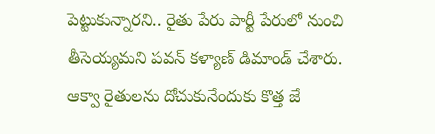పెట్టుకున్నారని.. రైతు పేరు పార్టీ పేరులో నుంచి తీసెయ్యమని పవన్ కళ్యాణ్ డిమాండ్ చేశారు. ఆక్వా రైతులను దోచుకునేందుకు కొత్త జే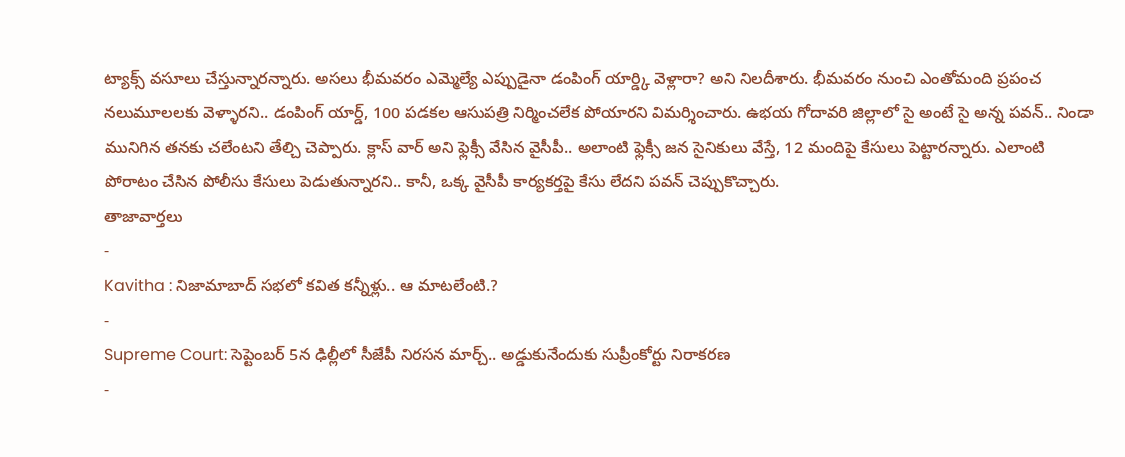ట్యాక్స్ వసూలు చేస్తున్నారన్నారు. అసలు భీమవరం ఎమ్మెల్యే ఎప్పుడైనా డంపింగ్ యార్డ్కి వెళ్లారా? అని నిలదీశారు. భీమవరం నుంచి ఎంతోమంది ప్రపంచ నలుమూలలకు వెళ్ళారని.. డంపింగ్ యార్డ్, 100 పడకల ఆసుపత్రి నిర్మించలేక పోయారని విమర్శించారు. ఉభయ గోదావరి జిల్లాలో సై అంటే సై అన్న పవన్.. నిండా మునిగిన తనకు చలేంటని తేల్చి చెప్పారు. క్లాస్ వార్ అని ఫ్లెక్సీ వేసిన వైసీపీ.. అలాంటి ఫ్లెక్సీ జన సైనికులు వేస్తే, 12 మందిపై కేసులు పెట్టారన్నారు. ఎలాంటి పోరాటం చేసిన పోలీసు కేసులు పెడుతున్నారని.. కానీ, ఒక్క వైసీపీ కార్యకర్తపై కేసు లేదని పవన్ చెప్పుకొచ్చారు.
తాజావార్తలు
-
Kavitha : నిజామాబాద్ సభలో కవిత కన్నీళ్లు.. ఆ మాటలేంటి.?
-
Supreme Court: సెప్టెంబర్ 5న ఢిల్లీలో సీజేపీ నిరసన మార్చ్.. అడ్డుకునేందుకు సుప్రీంకోర్టు నిరాకరణ
-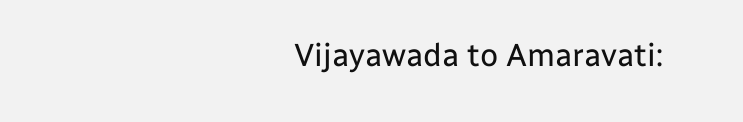Vijayawada to Amaravati: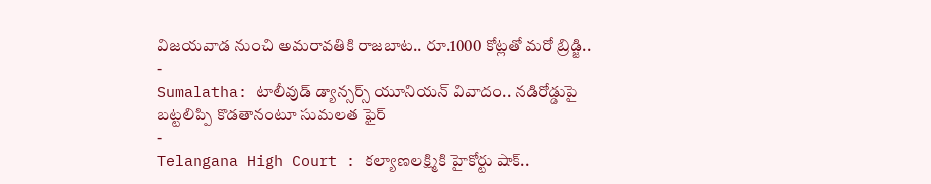విజయవాడ నుంచి అమరావతికి రాజబాట.. రూ.1000 కోట్లతో మరో బ్రిడ్జి..
-
Sumalatha: టాలీవుడ్ డ్యాన్సర్స్ యూనియన్ వివాదం.. నడిరోడ్డుపై బట్టలిప్పి కొడతానంటూ సుమలత ఫైర్
-
Telangana High Court : కల్యాణలక్ష్మికి హైకోర్టు షాక్..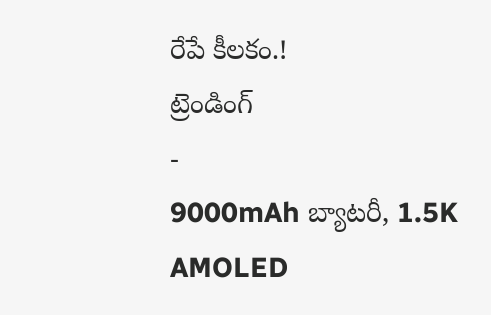రేపే కీలకం.!
ట్రెండింగ్
-
9000mAh బ్యాటరీ, 1.5K AMOLED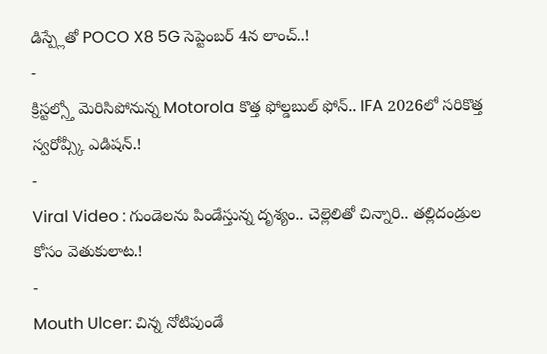డిస్ప్లేతో POCO X8 5G సెప్టెంబర్ 4న లాంచ్..!
-
క్రిస్టల్స్తో మెరిసిపోనున్న Motorola కొత్త ఫోల్డబుల్ ఫోన్.. IFA 2026లో సరికొత్త స్వరోవ్స్కీ ఎడిషన్.!
-
Viral Video : గుండెలను పిండేస్తున్న దృశ్యం.. చెల్లెలితో చిన్నారి.. తల్లిదండ్రుల కోసం వెతుకులాట.!
-
Mouth Ulcer: చిన్న నోటిపుండే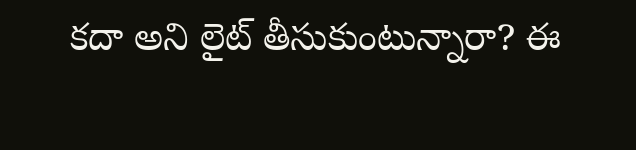కదా అని లైట్ తీసుకుంటున్నారా? ఈ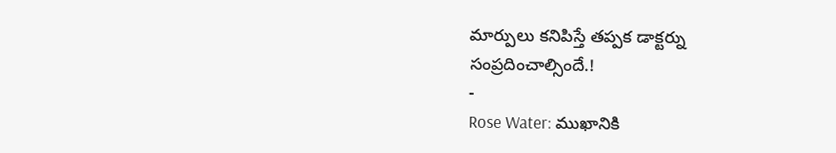మార్పులు కనిపిస్తే తప్పక డాక్టర్ను సంప్రదించాల్సిందే.!
-
Rose Water: ముఖానికి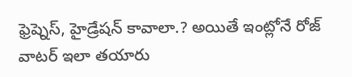ఫ్రెష్నెస్, హైడ్రేషన్ కావాలా.? అయితే ఇంట్లోనే రోజ్ వాటర్ ఇలా తయారు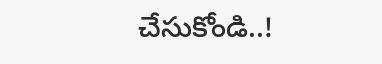చేసుకోండి..!